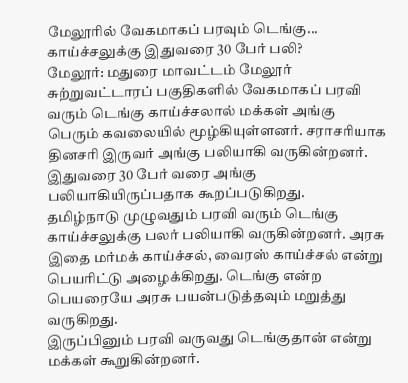மேலூரில் வேகமாகப் பரவும் டெங்கு... காய்ச்சலுக்கு இதுவரை 30 பேர் பலி?
மேலூர்: மதுரை மாவட்டம் மேலூர் சுற்றுவட்டாரப் பகுதிகளில் வேகமாகப் பரவி வரும் டெங்கு காய்ச்சலால் மக்கள் அங்கு பெரும் கவலையில் மூழ்கியுள்ளனர். சராசரியாக தினசரி இருவர் அங்கு பலியாகி வருகின்றனர். இதுவரை 30 பேர் வரை அங்கு பலியாகியிருப்பதாக கூறப்படுகிறது.
தமிழ்நாடு முழுவதும் பரவி வரும் டெங்கு காய்ச்சலுக்கு பலர் பலியாகி வருகின்றனர். அரசு இதை மர்மக் காய்ச்சல், வைரஸ் காய்ச்சல் என்று பெயரிட்டு அழைக்கிறது. டெங்கு என்ற பெயரையே அரசு பயன்படுத்தவும் மறுத்து வருகிறது.
இருப்பினும் பரவி வருவது டெங்குதான் என்று மக்கள் கூறுகின்றனர்.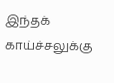இந்தக் காய்ச்சலுக்கு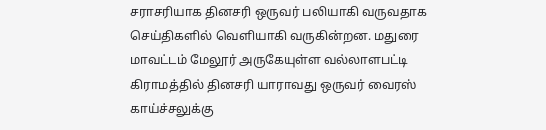சராசரியாக தினசரி ஒருவர் பலியாகி வருவதாக செய்திகளில் வெளியாகி வருகின்றன. மதுரை மாவட்டம் மேலூர் அருகேயுள்ள வல்லாளபட்டி கிராமத்தில் தினசரி யாராவது ஒருவர் வைரஸ் காய்ச்சலுக்கு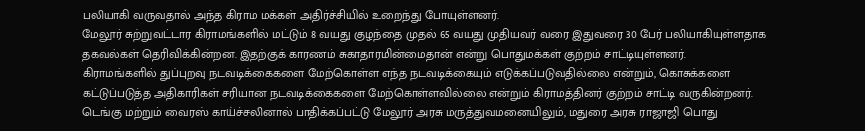பலியாகி வருவதால் அந்த கிராம மக்கள் அதிர்ச்சியில் உறைந்து போயுள்ளனர்.
மேலூர் சுற்றுவட்டார கிராமங்களில் மட்டும் 8 வயது குழந்தை முதல் 65 வயது முதியவர் வரை இதுவரை 30 பேர் பலியாகியுள்ளதாக தகவல்கள் தெரிவிக்கின்றன. இதற்குக் காரணம் சுகாதாரமின்மைதான் என்று பொதுமக்கள் குற்றம் சாட்டியுள்ளனர்.
கிராமங்களில் துப்புறவு நடவடிக்கைகளை மேற்கொள்ள எந்த நடவடிக்கையும் எடுக்கப்படுவதில்லை என்றும், கொசுக்களை கட்டுப்படுத்த அதிகாரிகள் சரியான நடவடிக்கைகளை மேற்கொள்ளவில்லை என்றும் கிராமத்தினர் குற்றம் சாட்டி வருகின்றனர்.
டெங்கு மற்றும் வைரஸ் காய்ச்சலினால் பாதிக்கப்பட்டு மேலூர் அரசு மருத்துவமனையிலும், மதுரை அரசு ராஜாஜி பொது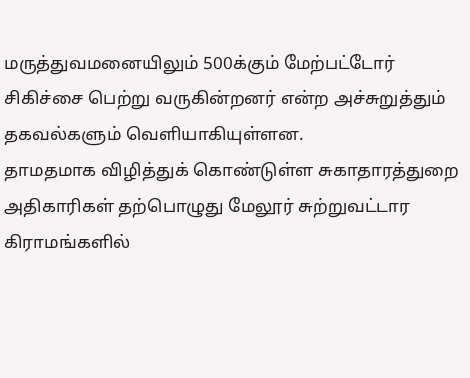மருத்துவமனையிலும் 500க்கும் மேற்பட்டோர் சிகிச்சை பெற்று வருகின்றனர் என்ற அச்சுறுத்தும் தகவல்களும் வெளியாகியுள்ளன.
தாமதமாக விழித்துக் கொண்டுள்ள சுகாதாரத்துறை அதிகாரிகள் தற்பொழுது மேலூர் சுற்றுவட்டார கிராமங்களில்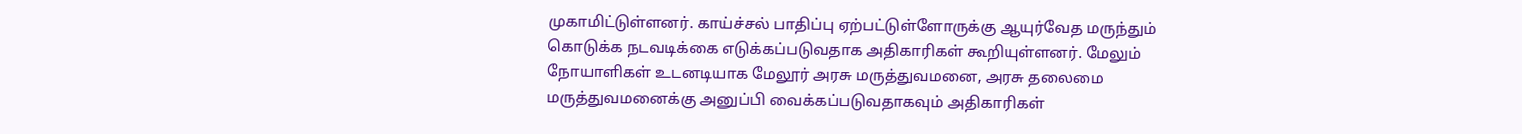முகாமிட்டுள்ளனர். காய்ச்சல் பாதிப்பு ஏற்பட்டுள்ளோருக்கு ஆயுர்வேத மருந்தும் கொடுக்க நடவடிக்கை எடுக்கப்படுவதாக அதிகாரிகள் கூறியுள்ளனர். மேலும் நோயாளிகள் உடனடியாக மேலூர் அரசு மருத்துவமனை, அரசு தலைமை மருத்துவமனைக்கு அனுப்பி வைக்கப்படுவதாகவும் அதிகாரிகள்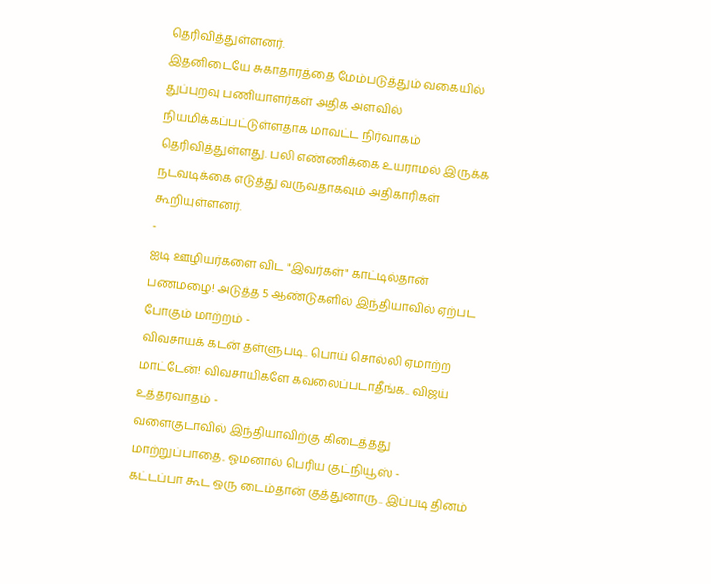தெரிவித்துள்ளனர்.
இதனிடையே சுகாதாரத்தை மேம்படுத்தும் வகையில் துப்புறவு பணியாளர்கள் அதிக அளவில் நியமிக்கப்பட்டுள்ளதாக மாவட்ட நிர்வாகம் தெரிவித்துள்ளது. பலி எண்ணிக்கை உயராமல் இருக்க நடவடிக்கை எடுத்து வருவதாகவும் அதிகாரிகள் கூறியுள்ளனர்.
-
ஐடி ஊழியர்களை விட "இவர்கள்" காட்டில்தான் பணமழை! அடுத்த 5 ஆண்டுகளில் இந்தியாவில் ஏற்பட போகும் மாற்றம் -
விவசாயக் கடன் தள்ளுபடி.. பொய் சொல்லி ஏமாற்ற மாட்டேன்! விவசாயிகளே கவலைப்படாதீங்க.. விஜய் உத்தரவாதம் -
வளைகுடாவில் இந்தியாவிற்கு கிடைத்தது மாற்றுப்பாதை.. ஓமனால் பெரிய குட்நியூஸ் -
கட்டப்பா கூட ஒரு டைம்தான் குத்துனாரு.. இப்படி தினம்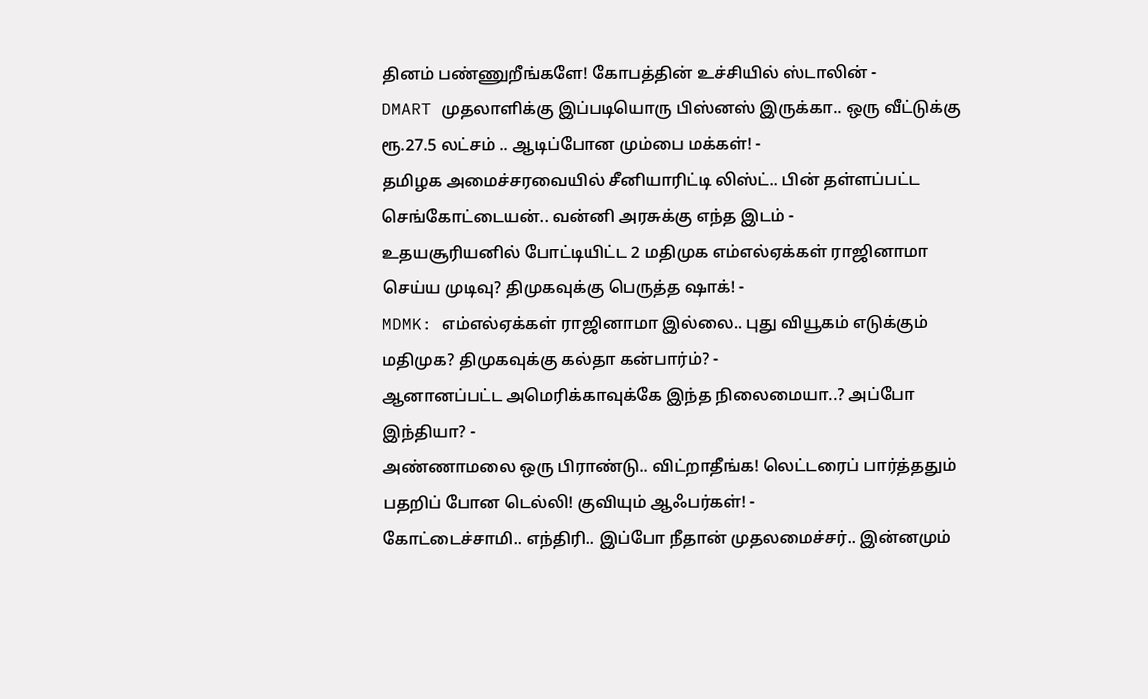தினம் பண்ணுறீங்களே! கோபத்தின் உச்சியில் ஸ்டாலின் -
DMART முதலாளிக்கு இப்படியொரு பிஸ்னஸ் இருக்கா.. ஒரு வீட்டுக்கு ரூ.27.5 லட்சம் .. ஆடிப்போன மும்பை மக்கள்! -
தமிழக அமைச்சரவையில் சீனியாரிட்டி லிஸ்ட்.. பின் தள்ளப்பட்ட செங்கோட்டையன்.. வன்னி அரசுக்கு எந்த இடம் -
உதயசூரியனில் போட்டியிட்ட 2 மதிமுக எம்எல்ஏக்கள் ராஜினாமா செய்ய முடிவு? திமுகவுக்கு பெருத்த ஷாக்! -
MDMK: எம்எல்ஏக்கள் ராஜினாமா இல்லை.. புது வியூகம் எடுக்கும் மதிமுக? திமுகவுக்கு கல்தா கன்பார்ம்? -
ஆனானப்பட்ட அமெரிக்காவுக்கே இந்த நிலைமையா..? அப்போ இந்தியா? -
அண்ணாமலை ஒரு பிராண்டு.. விட்றாதீங்க! லெட்டரைப் பார்த்ததும் பதறிப் போன டெல்லி! குவியும் ஆஃபர்கள்! -
கோட்டைச்சாமி.. எந்திரி.. இப்போ நீதான் முதலமைச்சர்.. இன்னமும்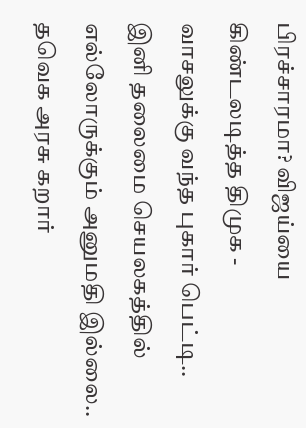பிரச்சாரமா? விஜய்யை கிண்டலடித்த திமுக -
வாசலுக்கு வந்த புகார் பெட்டி.. இனி தலைமை செயலகத்தில் எல்லோருக்கும் அனுமதி இல்லை.. தவெக அரசு கறார்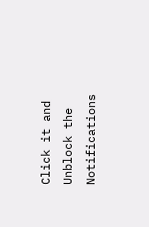Click it and Unblock the Notifications